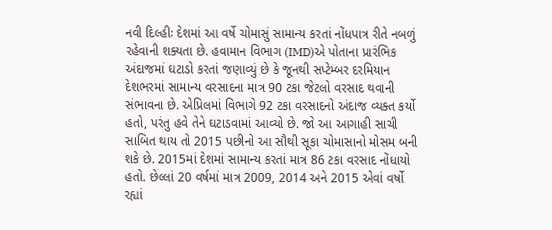નવી દિલ્હીઃ દેશમાં આ વર્ષે ચોમાસું સામાન્ય કરતાં નોંધપાત્ર રીતે નબળું રહેવાની શક્યતા છે. હવામાન વિભાગ (IMD)એ પોતાના પ્રારંભિક અંદાજમાં ઘટાડો કરતાં જણાવ્યું છે કે જૂનથી સપ્ટેમ્બર દરમિયાન દેશભરમાં સામાન્ય વરસાદના માત્ર 90 ટકા જેટલો વરસાદ થવાની સંભાવના છે. એપ્રિલમાં વિભાગે 92 ટકા વરસાદનો અંદાજ વ્યક્ત કર્યો હતો, પરંતુ હવે તેને ઘટાડવામાં આવ્યો છે. જો આ આગાહી સાચી સાબિત થાય તો 2015 પછીનો આ સૌથી સૂકા ચોમાસાનો મોસમ બની શકે છે. 2015માં દેશમાં સામાન્ય કરતાં માત્ર 86 ટકા વરસાદ નોંધાયો હતો. છેલ્લાં 20 વર્ષમાં માત્ર 2009, 2014 અને 2015 એવાં વર્ષો રહ્યાં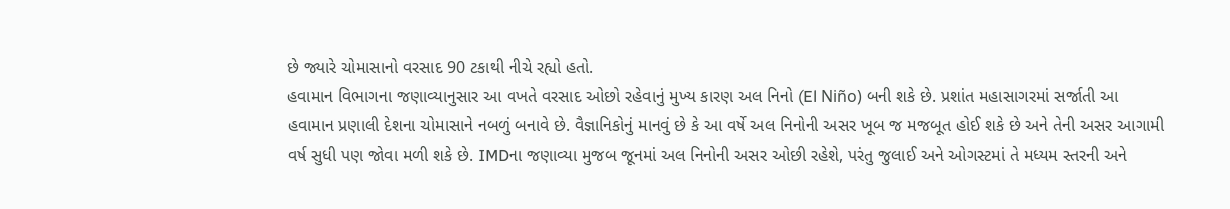છે જ્યારે ચોમાસાનો વરસાદ 90 ટકાથી નીચે રહ્યો હતો.
હવામાન વિભાગના જણાવ્યાનુસાર આ વખતે વરસાદ ઓછો રહેવાનું મુખ્ય કારણ અલ નિનો (El Niño) બની શકે છે. પ્રશાંત મહાસાગરમાં સર્જાતી આ હવામાન પ્રણાલી દેશના ચોમાસાને નબળું બનાવે છે. વૈજ્ઞાનિકોનું માનવું છે કે આ વર્ષે અલ નિનોની અસર ખૂબ જ મજબૂત હોઈ શકે છે અને તેની અસર આગામી વર્ષ સુધી પણ જોવા મળી શકે છે. IMDના જણાવ્યા મુજબ જૂનમાં અલ નિનોની અસર ઓછી રહેશે, પરંતુ જુલાઈ અને ઓગસ્ટમાં તે મધ્યમ સ્તરની અને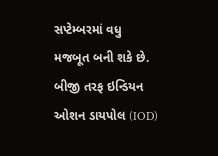સપ્ટેમ્બરમાં વધુ મજબૂત બની શકે છે. બીજી તરફ ઇન્ડિયન ઓશન ડાયપોલ (IOD)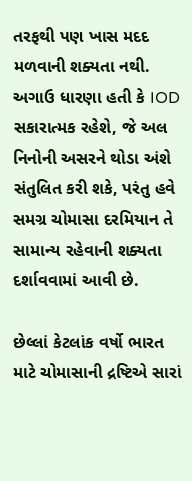તરફથી પણ ખાસ મદદ મળવાની શક્યતા નથી. અગાઉ ધારણા હતી કે IOD સકારાત્મક રહેશે, જે અલ નિનોની અસરને થોડા અંશે સંતુલિત કરી શકે, પરંતુ હવે સમગ્ર ચોમાસા દરમિયાન તે સામાન્ય રહેવાની શક્યતા દર્શાવવામાં આવી છે.

છેલ્લાં કેટલાંક વર્ષો ભારત માટે ચોમાસાની દ્રષ્ટિએ સારાં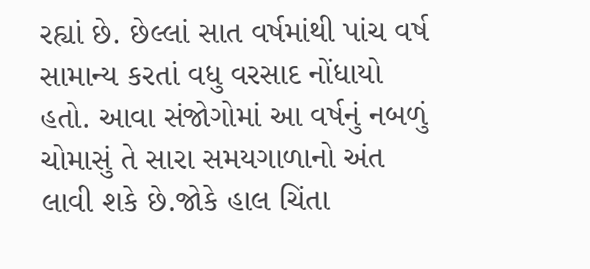રહ્યાં છે. છેલ્લાં સાત વર્ષમાંથી પાંચ વર્ષ સામાન્ય કરતાં વધુ વરસાદ નોંધાયો હતો. આવા સંજોગોમાં આ વર્ષનું નબળું ચોમાસું તે સારા સમયગાળાનો અંત લાવી શકે છે.જોકે હાલ ચિંતા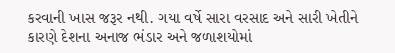કરવાની ખાસ જરૂર નથી. ગયા વર્ષે સારા વરસાદ અને સારી ખેતીને કારણે દેશના અનાજ ભંડાર અને જળાશયોમાં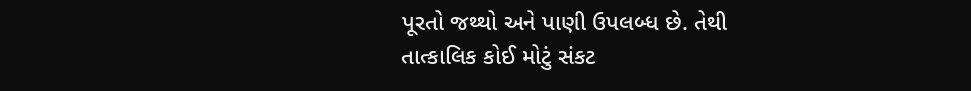પૂરતો જથ્થો અને પાણી ઉપલબ્ધ છે. તેથી તાત્કાલિક કોઈ મોટું સંકટ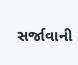સર્જાવાની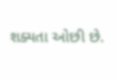શક્યતા ઓછી છે.